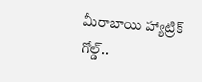మీరాబాయి హ్యాట్రిక్ గోల్డ్..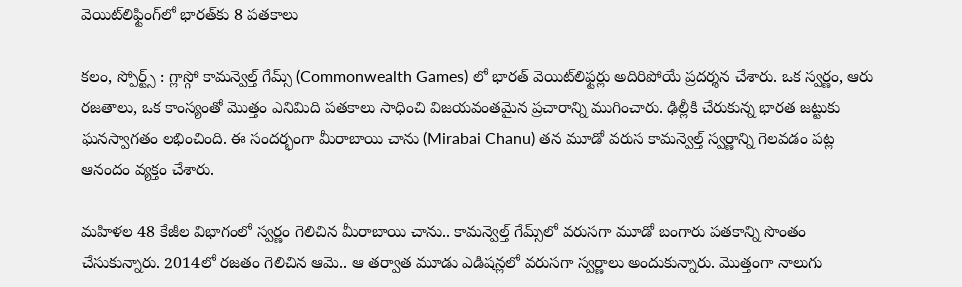వెయిట్‌లిఫ్టింగ్‌లో భారత్‌కు 8 పతకాలు

కలం, స్పోర్ట్స్ : గ్లాస్గో కామన్వెల్త్ గేమ్స్‌ (Commonwealth Games) లో భారత్ వెయిట్‌లిఫ్టర్లు అదిరిపోయే ప్రదర్శన చేశారు. ఒక స్వర్ణం, ఆరు రజతాలు, ఒక కాంస్యంతో మొత్తం ఎనిమిది పతకాలు సాధించి విజయవంతమైన ప్రచారాన్ని ముగించారు. ఢిల్లీకి చేరుకున్న భారత జట్టుకు ఘనస్వాగతం లభించింది. ఈ సందర్భంగా మీరాబాయి చాను (Mirabai Chanu) తన మూడో వరుస కామన్వెల్త్ స్వర్ణాన్ని గెలవడం పట్ల ఆనందం వ్యక్తం చేశారు.

మహిళల 48 కేజీల విభాగంలో స్వర్ణం గెలిచిన మీరాబాయి చాను.. కామన్వెల్త్ గేమ్స్‌లో వరుసగా మూడో బంగారు పతకాన్ని సొంతం చేసుకున్నారు. 2014లో రజతం గెలిచిన ఆమె.. ఆ తర్వాత మూడు ఎడిషన్లలో వరుసగా స్వర్ణాలు అందుకున్నారు. మొత్తంగా నాలుగు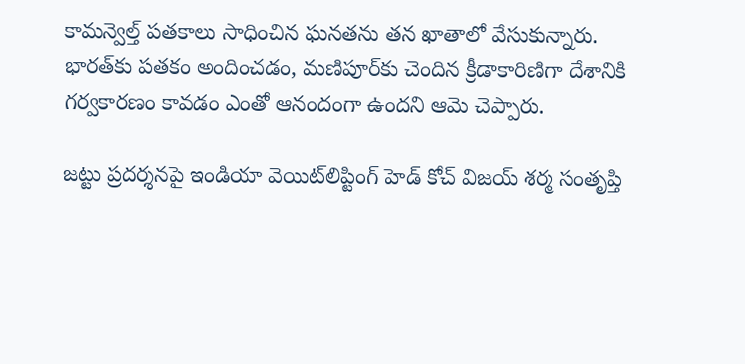కామన్వెల్త్ పతకాలు సాధించిన ఘనతను తన ఖాతాలో వేసుకున్నారు. భారత్‌కు పతకం అందించడం, మణిపూర్‌కు చెందిన క్రీడాకారిణిగా దేశానికి గర్వకారణం కావడం ఎంతో ఆనందంగా ఉందని ఆమె చెప్పారు.

జట్టు ప్రదర్శనపై ఇండియా వెయిట్‌లిప్టింగ్ హెడ్ కోచ్ విజయ్ శర్మ సంతృప్తి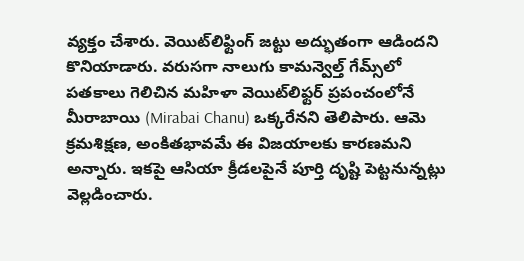వ్యక్తం చేశారు. వెయిట్‌లిఫ్టింగ్ జట్టు అద్భుతంగా ఆడిందని కొనియాడారు. వరుసగా నాలుగు కామన్వెల్త్ గేమ్స్‌లో పతకాలు గెలిచిన మహిళా వెయిట్‌లిఫ్టర్ ప్రపంచంలోనే మీరాబాయి (Mirabai Chanu) ఒక్కరేనని తెలిపారు. ఆమె క్రమశిక్షణ, అంకితభావమే ఈ విజయాలకు కారణమని అన్నారు. ఇకపై ఆసియా క్రీడలపైనే పూర్తి దృష్టి పెట్టనున్నట్లు వెల్లడించారు.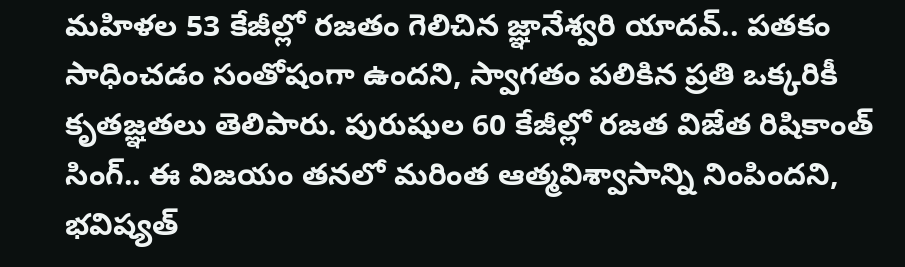మహిళల 53 కేజీల్లో రజతం గెలిచిన జ్ఞానేశ్వరి యాదవ్.. పతకం సాధించడం సంతోషంగా ఉందని, స్వాగతం పలికిన ప్రతి ఒక్కరికీ కృతజ్ఞతలు తెలిపారు. పురుషుల 60 కేజీల్లో రజత విజేత రిషికాంత్ సింగ్.. ఈ విజయం తనలో మరింత ఆత్మవిశ్వాసాన్ని నింపిందని, భవిష్యత్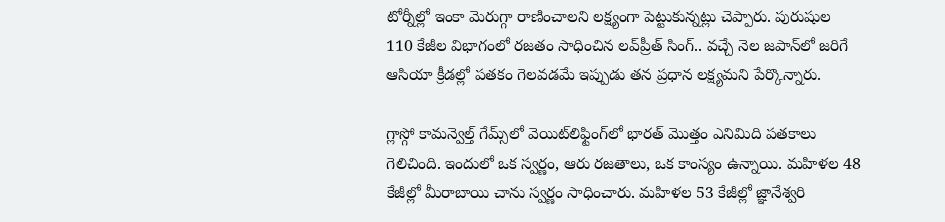టోర్నీల్లో ఇంకా మెరుగ్గా రాణించాలని లక్ష్యంగా పెట్టుకున్నట్లు చెప్పారు. పురుషుల 110 కేజీల విభాగంలో రజతం సాధించిన లవ్‌ప్రీత్ సింగ్.. వచ్చే నెల జపాన్‌లో జరిగే ఆసియా క్రీడల్లో పతకం గెలవడమే ఇప్పుడు తన ప్రధాన లక్ష్యమని పేర్కొన్నారు.

గ్లాస్గో కామన్వెల్త్ గేమ్స్‌లో వెయిట్‌లిఫ్టింగ్‌లో భారత్ మొత్తం ఎనిమిది పతకాలు గెలిచింది. ఇందులో ఒక స్వర్ణం, ఆరు రజతాలు, ఒక కాంస్యం ఉన్నాయి. మహిళల 48 కేజీల్లో మీరాబాయి చాను స్వర్ణం సాధించారు. మహిళల 53 కేజీల్లో జ్ఞానేశ్వరి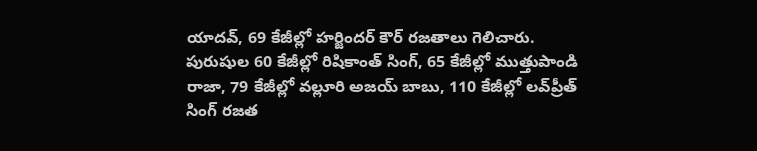యాదవ్, 69 కేజీల్లో హర్జిందర్ కౌర్ రజతాలు గెలిచారు. పురుషుల 60 కేజీల్లో రిషికాంత్ సింగ్, 65 కేజీల్లో ముత్తుపాండి రాజా, 79 కేజీల్లో వల్లూరి అజయ్ బాబు, 110 కేజీల్లో లవ్‌ప్రీత్ సింగ్ రజత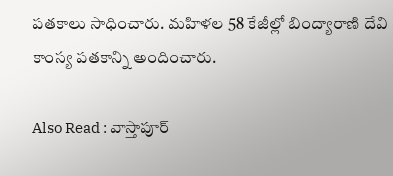పతకాలు సాధించారు. మహిళల 58 కేజీల్లో బింద్యారాణి దేవి కాంస్య పతకాన్ని అందించారు.

Also Read : వాస్తాపూర్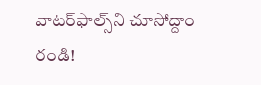వాటర్‌ఫాల్స్‌ని చూసోద్దాం రండి!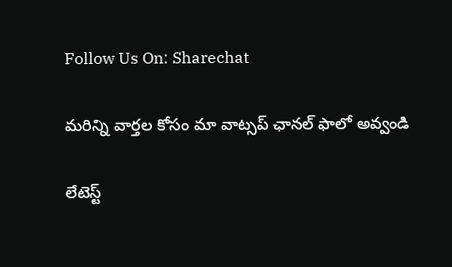Follow Us On: Sharechat

మ‌రిన్ని వార్త‌ల కోసం మా వాట్స‌ప్ ఛాన‌ల్ ఫాలో అవ్వండి

లేటెస్ట్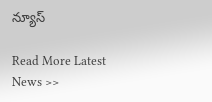న్యూస్‌

Read More Latest News >>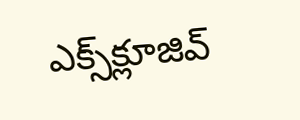ఎక్స్‌క్లూజివ్‌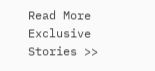Read More Exclusive Stories >>